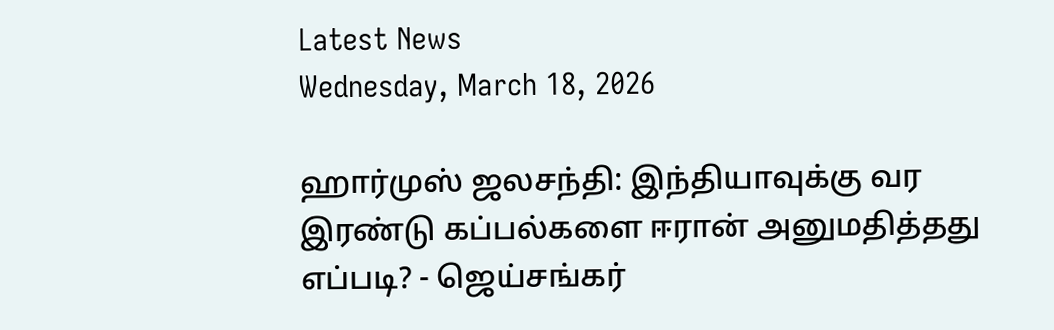Latest News
Wednesday, March 18, 2026

ஹார்முஸ் ஜலசந்தி: இந்தியாவுக்கு வர இரண்டு கப்பல்களை ஈரான் அனுமதித்தது எப்படி? - ஜெய்சங்கர்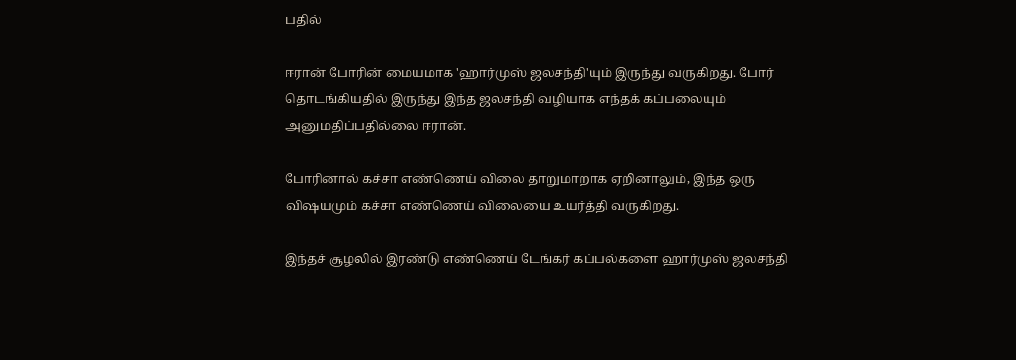பதில்

ஈரான் போரின் மையமாக 'ஹார்முஸ் ஜலசந்தி'யும் இருந்து வருகிறது. போர் தொடங்கியதில் இருந்து இந்த ஜலசந்தி வழியாக எந்தக் கப்பலையும் அனுமதிப்பதில்லை ஈரான்.

போரினால் கச்சா எண்ணெய் விலை தாறுமாறாக ஏறினாலும், இந்த ஒரு விஷயமும் கச்சா எண்ணெய் விலையை உயர்த்தி வருகிறது.

இந்தச் சூழலில் இரண்டு எண்ணெய் டேங்கர் கப்பல்களை ஹார்முஸ் ஜலசந்தி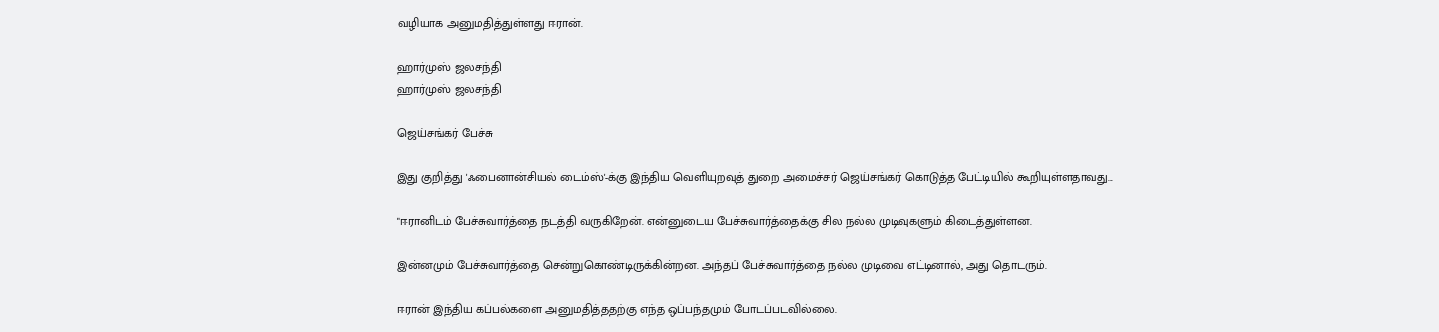வழியாக அனுமதித்துள்ளது ஈரான்.

ஹார்முஸ் ஜலசந்தி
ஹார்முஸ் ஜலசந்தி

ஜெய்சங்கர் பேச்சு

இது குறித்து 'ஃபைனான்சியல் டைம்ஸ்'-க்கு இந்திய வெளியுறவுத் துறை அமைச்சர் ஜெய்சங்கர் கொடுத்த பேட்டியில் கூறியுள்ளதாவது...

"ஈரானிடம் பேச்சுவார்த்தை நடத்தி வருகிறேன். என்னுடைய பேச்சுவார்த்தைக்கு சில நல்ல முடிவுகளும் கிடைத்துள்ளன.

இன்னமும் பேச்சுவார்த்தை சென்றுகொண்டிருக்கின்றன. அந்தப் பேச்சுவார்த்தை நல்ல முடிவை எட்டினால், அது தொடரும்.

ஈரான் இந்திய கப்பல்களை அனுமதித்ததற்கு எந்த ஒப்பந்தமும் போடப்படவில்லை.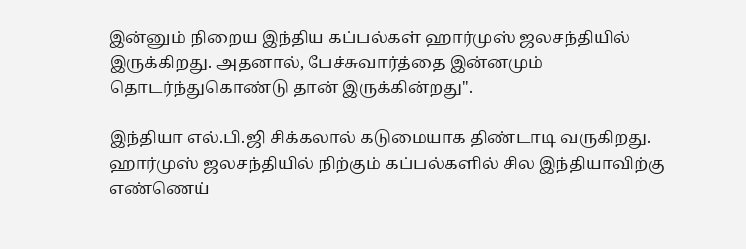இன்னும் நிறைய இந்திய கப்பல்கள் ஹார்முஸ் ஜலசந்தியில் இருக்கிறது. அதனால், பேச்சுவார்த்தை இன்னமும் தொடர்ந்துகொண்டு தான் இருக்கின்றது".

இந்தியா எல்.பி.ஜி சிக்கலால் கடுமையாக திண்டாடி வருகிறது. ஹார்முஸ் ஜலசந்தியில் நிற்கும் கப்பல்களில் சில இந்தியாவிற்கு எண்ணெய்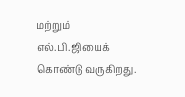மற்றும் எல்.பி.ஜியைக் கொண்டு வருகிறது.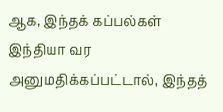ஆக, இந்தக் கப்பல்கள் இந்தியா வர அனுமதிக்கப்பட்டால், இந்தத்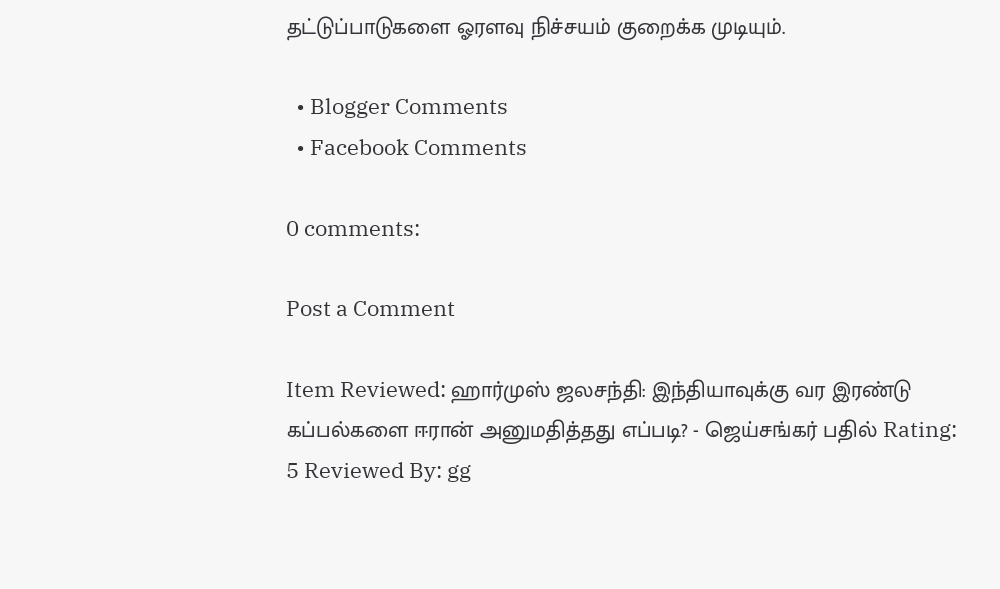தட்டுப்பாடுகளை ஓரளவு நிச்சயம் குறைக்க முடியும்.

  • Blogger Comments
  • Facebook Comments

0 comments:

Post a Comment

Item Reviewed: ஹார்முஸ் ஜலசந்தி: இந்தியாவுக்கு வர இரண்டு கப்பல்களை ஈரான் அனுமதித்தது எப்படி? - ஜெய்சங்கர் பதில் Rating: 5 Reviewed By: gg